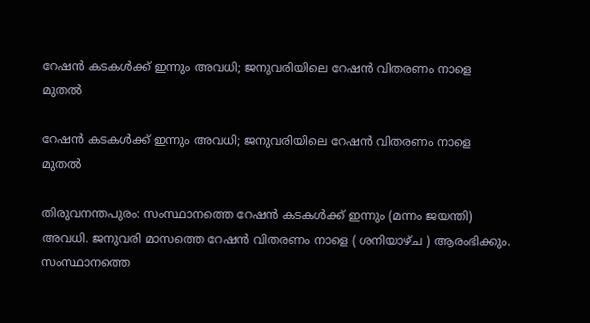റേഷന്‍ കടകള്‍ക്ക് ഇന്നും അവധി; ജനുവരിയിലെ റേഷന്‍ വിതരണം നാളെ മുതല്‍

റേഷന്‍ കടകള്‍ക്ക് ഇന്നും അവധി; ജനുവരിയിലെ റേഷന്‍ വിതരണം നാളെ മുതല്‍

തിരുവനന്തപുരം: സംസ്ഥാനത്തെ റേഷന്‍ കടകള്‍ക്ക് ഇന്നും (മന്നം ജയന്തി) അവധി. ജനുവരി മാസത്തെ റേഷന്‍ വിതരണം നാളെ ( ശനിയാഴ്ച ) ആരംഭിക്കും. സംസ്ഥാനത്തെ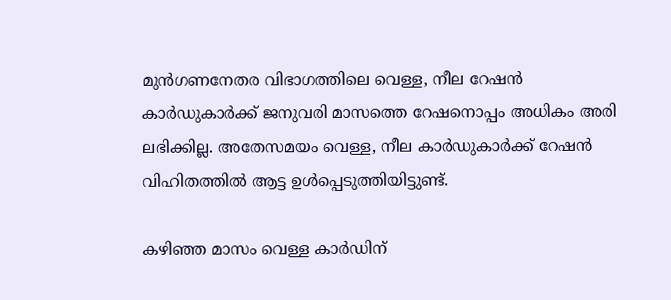മുന്‍ഗണനേതര വിഭാഗത്തിലെ വെള്ള, നീല റേഷന്‍ കാര്‍ഡുകാര്‍ക്ക് ജനുവരി മാസത്തെ റേഷനൊപ്പം അധികം അരി ലഭിക്കില്ല. അതേസമയം വെള്ള, നീല കാര്‍ഡുകാര്‍ക്ക് റേഷന്‍ വിഹിതത്തില്‍ ആട്ട ഉള്‍പ്പെടുത്തിയിട്ടുണ്ട്.

കഴിഞ്ഞ മാസം വെള്ള കാര്‍ഡിന്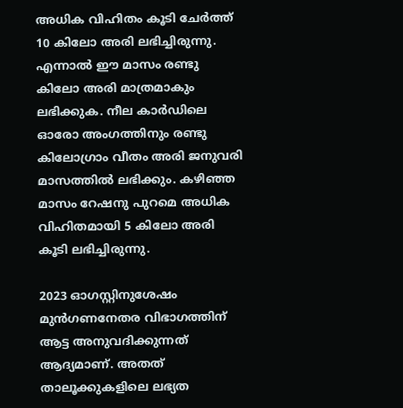അധിക വിഹിതം കൂടി ചേര്‍ത്ത് 10 കിലോ അരി ലഭിച്ചിരുന്നു. എന്നാല്‍ ഈ മാസം രണ്ടു കിലോ അരി മാത്രമാകും ലഭിക്കുക. നീല കാര്‍ഡിലെ ഓരോ അംഗത്തിനും രണ്ടു കിലോഗ്രാം വീതം അരി ജനുവരി മാസത്തില്‍ ലഭിക്കും. കഴിഞ്ഞ മാസം റേഷനു പുറമെ അധിക വിഹിതമായി 5 കിലോ അരി കൂടി ലഭിച്ചിരുന്നു.

2023 ഓഗസ്റ്റിനുശേഷം മുന്‍ഗണനേതര വിഭാഗത്തിന് ആട്ട അനുവദിക്കുന്നത് ആദ്യമാണ്. അതത് താലൂക്കുകളിലെ ലഭ്യത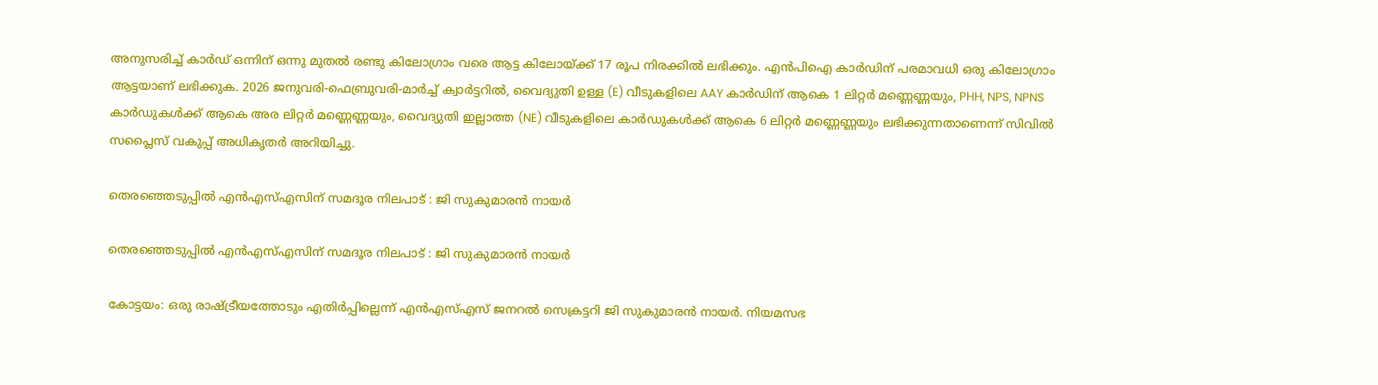അനുസരിച്ച് കാര്‍ഡ് ഒന്നിന് ഒന്നു മുതല്‍ രണ്ടു കിലോഗ്രാം വരെ ആട്ട കിലോയ്ക്ക് 17 രൂപ നിരക്കില്‍ ലഭിക്കും. എന്‍പിഐ കാര്‍ഡിന് പരമാവധി ഒരു കിലോഗ്രാം ആട്ടയാണ് ലഭിക്കുക. 2026 ജനുവരി-ഫെബ്രുവരി-മാർച്ച് ക്വാർട്ടറിൽ, വൈദ്യുതി ഉള്ള (E) വീടുകളിലെ AAY കാർഡിന് ആകെ 1 ലിറ്റർ മണ്ണെണ്ണയും, PHH, NPS, NPNS കാർഡുകൾക്ക് ആകെ അര ലിറ്റർ മണ്ണെണ്ണയും, വൈദ്യുതി ഇല്ലാത്ത (NE) വീടുകളിലെ കാർഡുകൾക്ക് ആകെ 6 ലിറ്റർ മണ്ണെണ്ണയും ലഭിക്കുന്നതാണെന്ന് സിവിൽ സപ്ലൈസ് വകുപ്പ് അധികൃതർ അറിയിച്ചു.

തെരഞ്ഞെടുപ്പില്‍ എന്‍എസ്എസിന് സമദൂര നിലപാട് : ജി സുകുമാരന്‍ നായര്‍

തെരഞ്ഞെടുപ്പില്‍ എന്‍എസ്എസിന് സമദൂര നിലപാട് : ജി സുകുമാരന്‍ നായര്‍

കോട്ടയം: ഒരു രാഷ്ട്രീയത്തോടും എതിര്‍പ്പില്ലെന്ന് എന്‍എസ്എസ് ജനറല്‍ സെക്രട്ടറി ജി സുകുമാരന്‍ നായര്‍. നിയമസഭ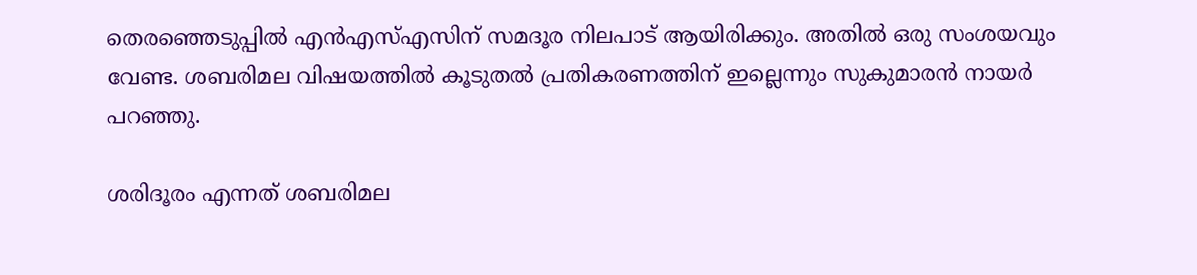തെരഞ്ഞെടുപ്പില്‍ എന്‍എസ്എസിന് സമദൂര നിലപാട് ആയിരിക്കും. അതില്‍ ഒരു സംശയവും വേണ്ട. ശബരിമല വിഷയത്തില്‍ കൂടുതല്‍ പ്രതികരണത്തിന് ഇല്ലെന്നും സുകുമാരന്‍ നായര്‍ പറഞ്ഞു.

ശരിദൂരം എന്നത് ശബരിമല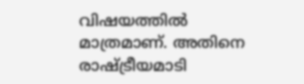വിഷയത്തില്‍ മാത്രമാണ്. അതിനെ രാഷ്ട്രീയമാടി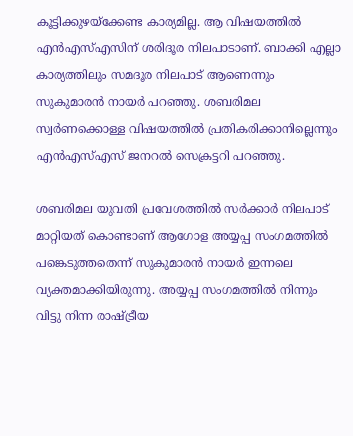കൂട്ടിക്കുഴയ്‌ക്കേണ്ട കാര്യമില്ല. ആ വിഷയത്തില്‍ എന്‍എസ്എസിന് ശരിദൂര നിലപാടാണ്. ബാക്കി എല്ലാ കാര്യത്തിലും സമദൂര നിലപാട് ആണെന്നും സുകുമാരന്‍ നായര്‍ പറഞ്ഞു. ശബരിമല സ്വര്‍ണക്കൊള്ള വിഷയത്തില്‍ പ്രതികരിക്കാനില്ലെന്നും എന്‍എസ്എസ് ജനറല്‍ സെക്രട്ടറി പറഞ്ഞു.

ശബരിമല യുവതി പ്രവേശത്തിൽ സർക്കാർ നിലപാട് മാറ്റിയത് കൊണ്ടാണ് ആഗോള അയ്യപ്പ സംഗമത്തിൽ പങ്കെടുത്തതെന്ന് സുകുമാരൻ നായർ ഇന്നലെ വ്യക്തമാക്കിയിരുന്നു. അയ്യപ്പ സംഗമത്തിൽ നിന്നും വിട്ടു നിന്ന രാഷ്ട്രീയ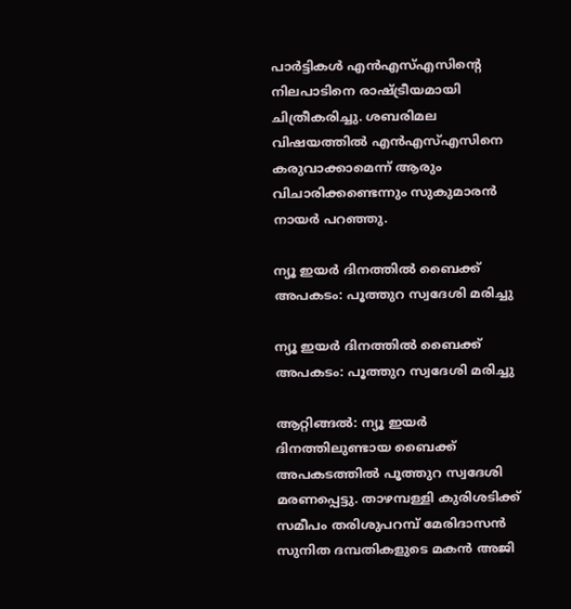പാർട്ടികൾ എൻഎസ്എസിന്‍റെ നിലപാടിനെ രാഷ്ട്രീയമായി ചിത്രീകരിച്ചു. ശബരിമല വിഷയത്തിൽ എൻഎസ്എസിനെ കരുവാക്കാമെന്ന് ആരും വിചാരിക്കണ്ടെന്നും സുകുമാരൻ നായർ പറഞ്ഞു.

ന്യൂ ഇയർ ദിനത്തിൽ ബൈക്ക് അപകടം: പൂത്തുറ സ്വദേശി മരിച്ചു

ന്യൂ ഇയർ ദിനത്തിൽ ബൈക്ക് അപകടം: പൂത്തുറ സ്വദേശി മരിച്ചു

ആറ്റിങ്ങൽ: ന്യൂ ഇയർ ദിനത്തിലുണ്ടായ ബൈക്ക് അപകടത്തിൽ പൂത്തുറ സ്വദേശി മരണപ്പെട്ടു. താഴമ്പള്ളി കുരിശടിക്ക് സമീപം തരിശുപറമ്പ് മേരിദാസൻ സുനിത ദമ്പതികളുടെ മകൻ അജി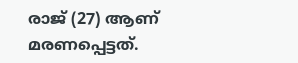രാജ് (27) ആണ് മരണപ്പെട്ടത്.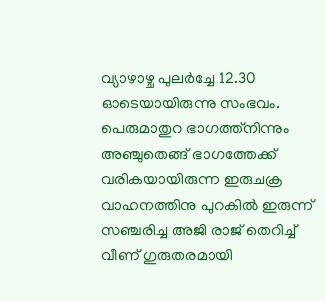വ്യാഴാഴ്ച പുലർച്ചേ 12.30 ഓടെയായിരുന്നു സംഭവം. പെരുമാതുറ ഭാഗത്ത്നിന്നും അഞ്ചുതെങ്ങ് ഭാഗത്തേക്ക് വരികയായിരുന്ന ഇരുചക്ര വാഹനത്തിനു പുറകിൽ ഇരുന്ന് സഞ്ചരിച്ച അജി രാജ് തെറിച്ച് വീണ് ഗുരുതരമായി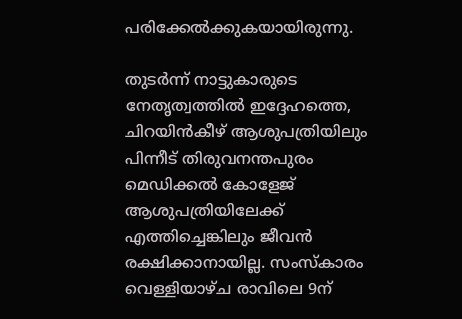പരിക്കേൽക്കുകയായിരുന്നു.

തുടർന്ന് നാട്ടുകാരുടെ നേതൃത്വത്തിൽ ഇദ്ദേഹത്തെ, ചിറയിൻകീഴ് ആശുപത്രിയിലും പിന്നീട് തിരുവനന്തപുരം മെഡിക്കൽ കോളേജ് ആശുപത്രിയിലേക്ക് എത്തിച്ചെങ്കിലും ജീവൻ രക്ഷിക്കാനായില്ല. സംസ്കാരം വെള്ളിയാഴ്ച രാവിലെ 9ന്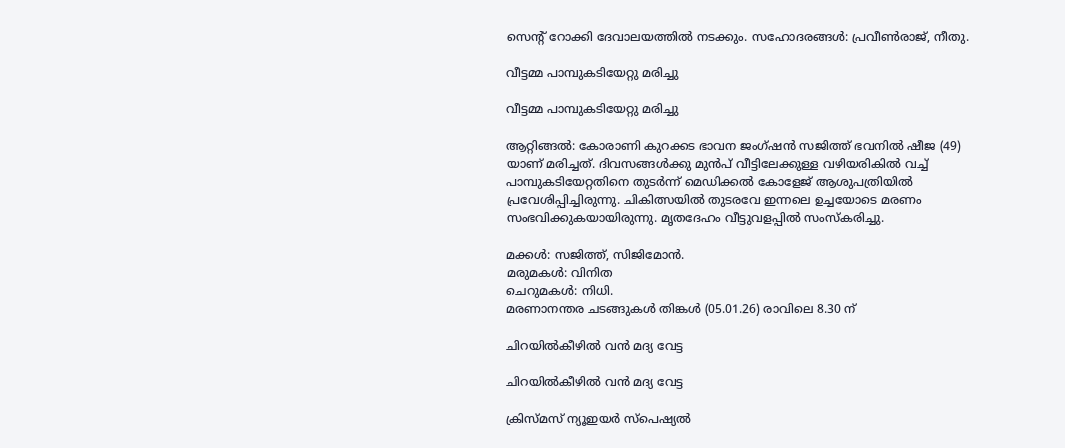സെൻ്റ് റോക്കി ദേവാലയത്തിൽ നടക്കും. സഹോദരങ്ങൾ: പ്രവീൺരാജ്, നീതു.

വീട്ടമ്മ പാമ്പുകടിയേറ്റു മരിച്ചു

വീട്ടമ്മ പാമ്പുകടിയേറ്റു മരിച്ചു

ആറ്റിങ്ങൽ: കോരാണി കുറക്കട ഭാവന ജംഗ്ഷൻ സജിത്ത് ഭവനിൽ ഷീജ (49) യാണ് മരിച്ചത്. ദിവസങ്ങൾക്കു മുൻപ് വീട്ടിലേക്കുള്ള വഴിയരികിൽ വച്ച് പാമ്പുകടിയേറ്റതിനെ തുടർന്ന് മെഡിക്കൽ കോളേജ് ആശുപത്രിയിൽ പ്രവേശിപ്പിച്ചിരുന്നു. ചികിത്സയിൽ തുടരവേ ഇന്നലെ ഉച്ചയോടെ മരണം സംഭവിക്കുകയായിരുന്നു. മൃതദേഹം വീട്ടുവളപ്പിൽ സംസ്കരിച്ചു.

മക്കൾ: സജിത്ത്, സിജിമോൻ.
മരുമകൾ: വിനിത
ചെറുമകൾ: നിധി.
മരണാനന്തര ചടങ്ങുകൾ തിങ്കൾ (05.01.26) രാവിലെ 8.30 ന്

ചിറയിൽകീഴിൽ വൻ മദ്യ വേട്ട

ചിറയിൽകീഴിൽ വൻ മദ്യ വേട്ട

ക്രിസ്മസ് ന്യൂഇയർ സ്പെഷ്യൽ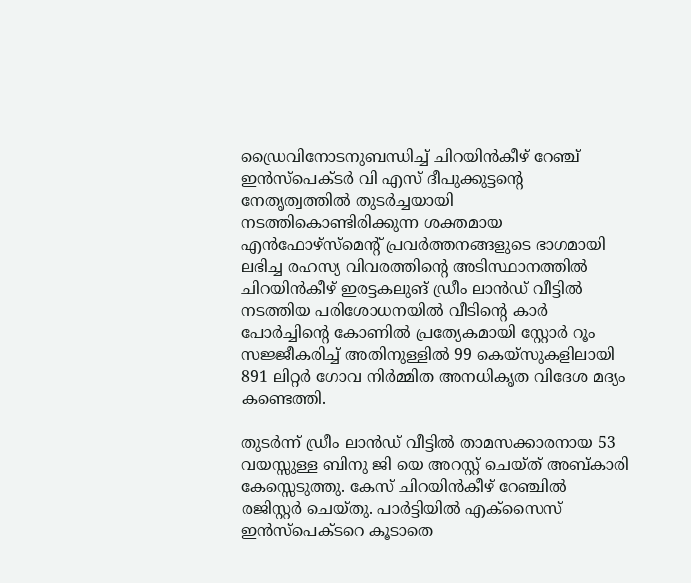ഡ്രൈവിനോടനുബന്ധിച്ച് ചിറയിൻകീഴ് റേഞ്ച് ഇൻസ്‌പെക്ടർ വി എസ് ദീപുക്കുട്ടന്റെ നേതൃത്വത്തിൽ തുടർച്ചയായി നടത്തികൊണ്ടിരിക്കുന്ന ശക്തമായ എൻഫോഴ്‌സ്‌മെന്റ് പ്രവർത്തനങ്ങളുടെ ഭാഗമായി ലഭിച്ച രഹസ്യ വിവരത്തിന്റെ അടിസ്ഥാനത്തിൽ ചിറയിൻകീഴ് ഇരട്ടകലുങ് ഡ്രീം ലാൻഡ് വീട്ടിൽ നടത്തിയ പരിശോധനയിൽ വീടിന്റെ കാർ പോർച്ചിന്റെ കോണിൽ പ്രത്യേകമായി സ്റ്റോർ റൂം സജ്ജീകരിച്ച് അതിനുള്ളിൽ 99 കെയ്സുകളിലായി 891 ലിറ്റർ ഗോവ നിർമ്മിത അനധികൃത വിദേശ മദ്യം കണ്ടെത്തി.

തുടർന്ന് ഡ്രീം ലാൻഡ് വീട്ടിൽ താമസക്കാരനായ 53 വയസ്സുള്ള ബിനു ജി യെ അറസ്റ്റ് ചെയ്ത് അബ്കാരി കേസ്സെടുത്തു. കേസ് ചിറയിൻകീഴ് റേഞ്ചിൽ രജിസ്റ്റർ ചെയ്തു. പാർട്ടിയിൽ എക്സൈസ് ഇൻസ്‌പെക്ടറെ കൂടാതെ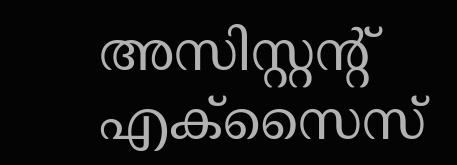അസിസ്റ്റന്റ് എക്സൈസ്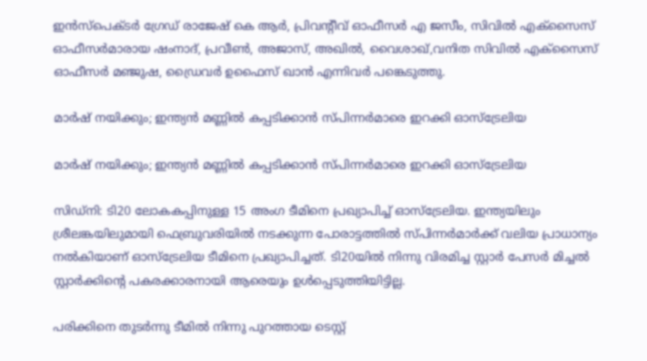ഇൻസ്‌പെക്ടർ ഗ്രേഡ് രാജേഷ് കെ ആർ, പ്രിവന്റീവ് ഓഫീസർ എ ജസീം, സിവിൽ എക്‌സൈസ് ഓഫീസർമാരായ ഷംനാദ്, പ്രവീൺ, അജാസ്, അഖിൽ, വൈശാഖ്,വനിത സിവിൽ എക്സൈസ് ഓഫീസർ മഞ്ജുഷ, ഡ്രൈവർ ഉഫൈസ് ഖാൻ എന്നിവർ പങ്കെടുത്തു.

മാർഷ് നയിക്കും; ഇന്ത്യൻ മണ്ണിൽ കപ്പടിക്കാൻ സ്പിന്നർമാരെ ഇറക്കി ഓസ്ട്രേലിയ

മാർഷ് നയിക്കും; ഇന്ത്യൻ മണ്ണിൽ കപ്പടിക്കാൻ സ്പിന്നർമാരെ ഇറക്കി ഓസ്ട്രേലിയ

സിഡ്നി: ടി20 ലോകകപ്പിനുള്ള 15 അംഗ ടീമിനെ പ്രഖ്യാപിച്ച് ഓസ്ട്രേലിയ. ഇന്ത്യയിലും ശ്രീലങ്കയിലുമായി ഫെബ്രുവരിയിൽ നടക്കുന്ന പോരാട്ടത്തിൽ സ്പിന്നർമാർക്ക് വലിയ പ്രാധാന്യം നൽകിയാണ് ഓസ്ട്രേലിയ ടീമിനെ പ്രഖ്യാപിച്ചത്. ടി20യിൽ നിന്നു വിരമിച്ച സ്റ്റാർ പേസർ മിച്ചൽ സ്റ്റാർക്കിന്റെ പകരക്കാരനായി ആരെയും ഉൾപ്പെടുത്തിയിട്ടില്ല.

പരിക്കിനെ തുടർന്നു ടീമിൽ നിന്നു പുറത്തായ ടെസ്റ്റ്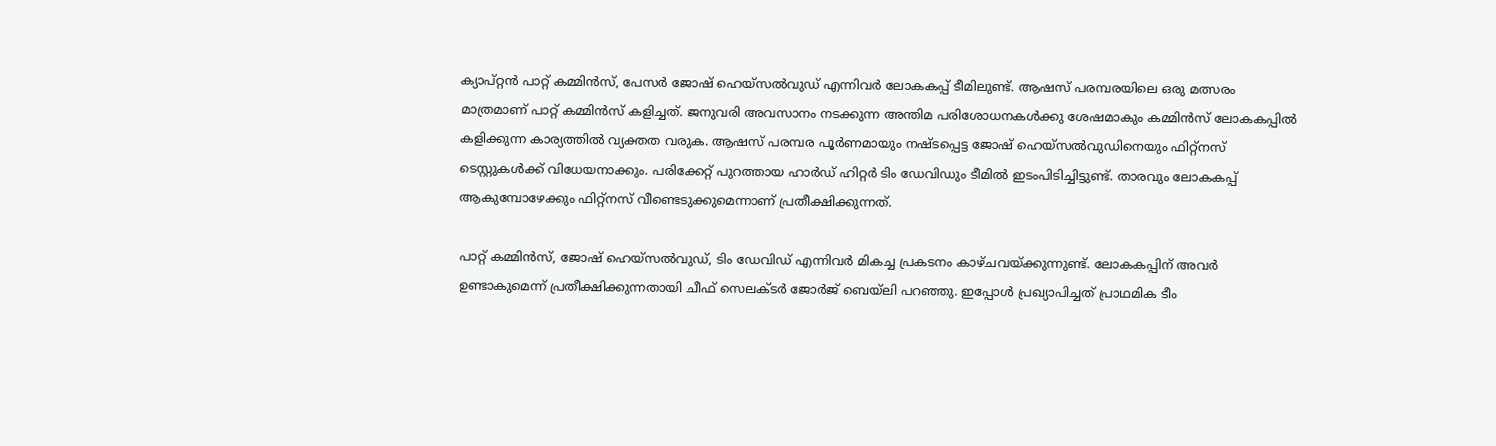ക്യാപ്റ്റൻ പാറ്റ് കമ്മിൻസ്, പേസർ ജോഷ് ഹെയ്സൽവുഡ് എന്നിവർ ലോകകപ്പ് ടീമിലുണ്ട്. ആഷസ് പരമ്പരയിലെ ഒരു മത്സരം മാത്രമാണ് പാറ്റ് കമ്മിൻസ് കളിച്ചത്. ജനുവരി അവസാനം നടക്കുന്ന അന്തിമ പരിശോധനകൾക്കു ശേഷമാകും കമ്മിൻസ് ലോകകപ്പിൽ കളിക്കുന്ന കാര്യത്തിൽ വ്യക്തത വരുക. ആഷസ് പരമ്പര പൂർണമായും നഷ്ടപ്പെട്ട ജോഷ് ഹെയ്‍സൽവുഡിനെയും ഫിറ്റ്നസ് ടെസ്റ്റുകൾക്ക് വിധേയനാക്കും. പരിക്കേറ്റ് പുറത്തായ ഹാർഡ് ഹിറ്റർ ടിം ഡേവിഡും ടീമിൽ ഇടംപിടിച്ചിട്ടുണ്ട്. താരവും ലോകകപ്പ് ആകുമ്പോഴേക്കും ഫിറ്റ്നസ് വീണ്ടെടുക്കുമെന്നാണ് പ്രതീക്ഷിക്കുന്നത്.

പാറ്റ് കമ്മിൻസ്, ജോഷ് ഹെയ്സൽവുഡ്, ടിം ഡേവിഡ് എന്നിവർ മികച്ച പ്രകടനം കാഴ്ചവയ്ക്കുന്നുണ്ട്. ലോകകപ്പിന് അവർ ഉണ്ടാകുമെന്ന് പ്രതീക്ഷിക്കുന്നതായി ചീഫ് സെലക്ടർ ജോർജ് ബെയ്‌ലി പറഞ്ഞു. ഇപ്പോൾ പ്രഖ്യാപിച്ചത് പ്രാഥമിക ടീം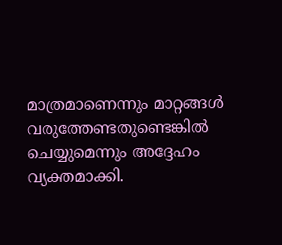മാത്രമാണെന്നും മാറ്റങ്ങൾ വരുത്തേണ്ടതുണ്ടെങ്കിൽ ചെയ്യുമെന്നും അദ്ദേഹം വ്യക്തമാക്കി.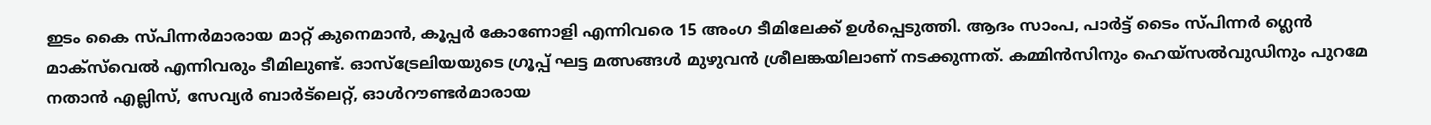ഇടം കൈ സ്പിന്നർമാരായ മാറ്റ് കുനെമാൻ, കൂപ്പർ കോണോളി എന്നിവരെ 15 അംഗ ടീമിലേക്ക് ഉൾപ്പെടുത്തി. ആദം സാംപ, പാർട്ട് ടൈം സ്പിന്നർ ഗ്ലെൻ മാക്സ്‌വെൽ എന്നിവരും ടീമിലുണ്ട്. ഓസ്ട്രേലിയയുടെ ഗ്രൂപ്പ് ഘട്ട മത്സങ്ങൾ മുഴുവൻ ശ്രീലങ്കയിലാണ് നടക്കുന്നത്. കമ്മിൻസിനും ഹെയ്‌സൽവുഡിനും പുറമേ നതാൻ എല്ലിസ്, സേവ്യർ ബാർട്‌ലെറ്റ്, ഓൾറൗണ്ടർമാരായ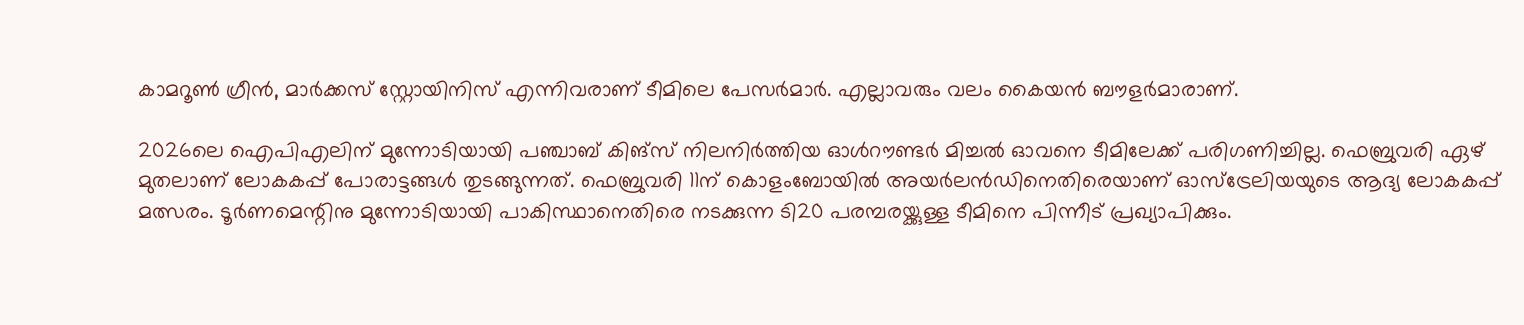കാമറൂൺ ഗ്രീൻ, മാർക്കസ് സ്റ്റോയിനിസ് എന്നിവരാണ് ടീമിലെ പേസർമാർ. എല്ലാവരും വലം കൈയൻ ബൗളർമാരാണ്.

2026ലെ ഐപിഎലിന് മുന്നോടിയായി പഞ്ചാബ് കിങ്സ് നിലനിർത്തിയ ഓൾറൗണ്ടർ മിച്ചൽ ഓവനെ ടീമിലേക്ക് പരിഗണിച്ചില്ല. ഫെബ്രുവരി ഏഴ് മുതലാണ് ലോകകപ്പ് പോരാട്ടങ്ങൾ തുടങ്ങുന്നത്. ഫെബ്രുവരി 11ന് കൊളംബോയിൽ അയർലൻഡിനെതിരെയാണ് ഓസ്ട്രേലിയയുടെ ആദ്യ ലോകകപ്പ് മത്സരം. ടൂർണമെന്റിനു മുന്നോടിയായി പാകിസ്ഥാനെതിരെ നടക്കുന്ന ടി20 പരമ്പരയ്ക്കുള്ള ടീമിനെ പിന്നീട് പ്രഖ്യാപിക്കും.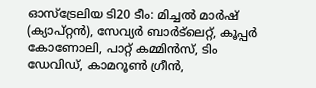ഓസ്‌ട്രേലിയ ടി20 ടീം: മിച്ചല്‍ മാര്‍ഷ് (ക്യാപ്റ്റന്‍), സേവ്യര്‍ ബാര്‍ട്‌ലെറ്റ്, കൂപ്പര്‍ കോണോലി, പാറ്റ് കമ്മിന്‍സ്, ടിം ഡേവിഡ്, കാമറൂണ്‍ ഗ്രീന്‍,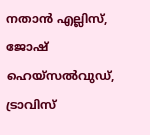നതാന്‍ എല്ലിസ്, ജോഷ് ഹെയ്‌സല്‍വുഡ്, ട്രാവിസ്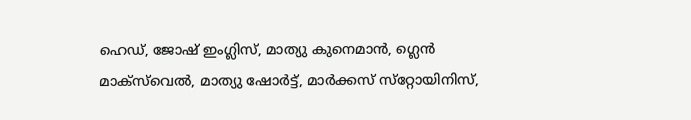ഹെഡ്, ജോഷ് ഇംഗ്ലിസ്, മാത്യു കുനെമാന്‍, ഗ്ലെന്‍ മാക്‌സ്‌വെല്‍, മാത്യു ഷോര്‍ട്ട്, മാര്‍ക്കസ് സ്‌റ്റോയിനിസ്,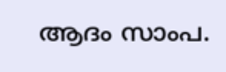ആദം സാംപ.